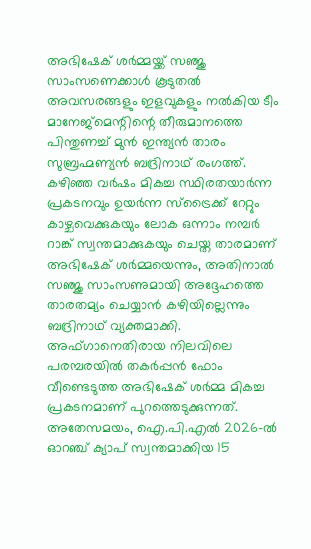അഭിഷേക് ശർമ്മയ്ക്ക് സഞ്ജു സാംസണെക്കാൾ കൂടുതൽ അവസരങ്ങളും ഇളവുകളും നൽകിയ ടീം മാനേജ്മെന്റിന്റെ തീരുമാനത്തെ പിന്തുണച്ച് മുൻ ഇന്ത്യൻ താരം സുബ്രഹ്മണ്യൻ ബദ്രിനാഥ് രംഗത്ത്. കഴിഞ്ഞ വർഷം മികച്ച സ്ഥിരതയാർന്ന പ്രകടനവും ഉയർന്ന സ്ട്രൈക്ക് റേറ്റും കാഴ്ചവെക്കുകയും ലോക ഒന്നാം നമ്പർ റാങ്ക് സ്വന്തമാക്കുകയും ചെയ്ത താരമാണ് അഭിഷേക് ശർമ്മയെന്നും, അതിനാൽ സഞ്ജു സാംസണുമായി അദ്ദേഹത്തെ താരതമ്യം ചെയ്യാൻ കഴിയില്ലെന്നും ബദ്രിനാഥ് വ്യക്തമാക്കി.
അഫ്ഗാനെതിരായ നിലവിലെ പരമ്പരയിൽ തകർപ്പൻ ഫോം വീണ്ടെടുത്ത അഭിഷേക് ശർമ്മ മികച്ച പ്രകടനമാണ് പുറത്തെടുക്കുന്നത്. അതേസമയം, ഐ.പി.എൽ 2026-ൽ ഓറഞ്ച് ക്യാപ് സ്വന്തമാക്കിയ 15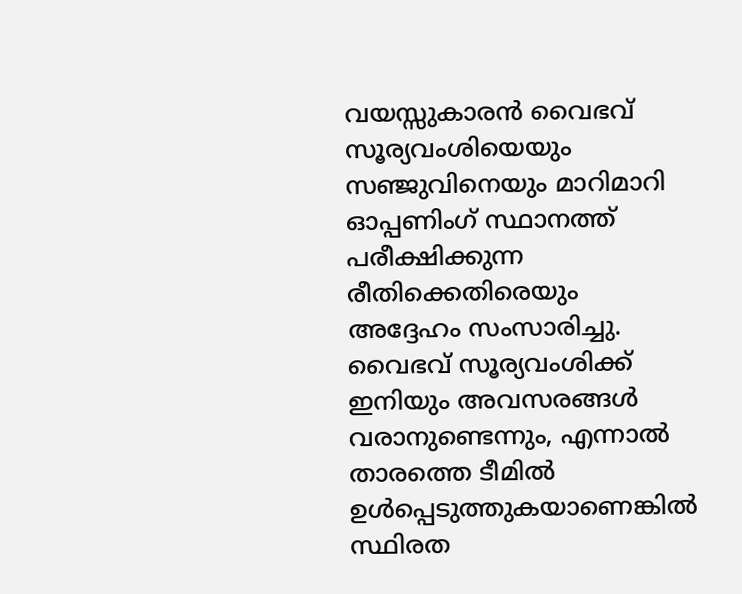വയസ്സുകാരൻ വൈഭവ് സൂര്യവംശിയെയും സഞ്ജുവിനെയും മാറിമാറി ഓപ്പണിംഗ് സ്ഥാനത്ത് പരീക്ഷിക്കുന്ന രീതിക്കെതിരെയും അദ്ദേഹം സംസാരിച്ചു.
വൈഭവ് സൂര്യവംശിക്ക് ഇനിയും അവസരങ്ങൾ വരാനുണ്ടെന്നും, എന്നാൽ താരത്തെ ടീമിൽ ഉൾപ്പെടുത്തുകയാണെങ്കിൽ സ്ഥിരത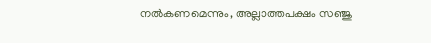നൽകണമെന്നും, അല്ലാത്തപക്ഷം സഞ്ജു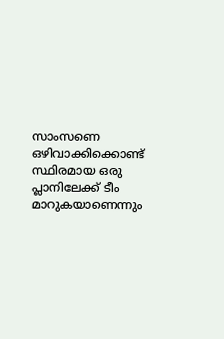സാംസണെ ഒഴിവാക്കിക്കൊണ്ട് സ്ഥിരമായ ഒരു പ്ലാനിലേക്ക് ടീം മാറുകയാണെന്നും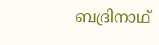ബദ്രിനാഥ്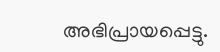അഭിപ്രായപ്പെട്ടു.